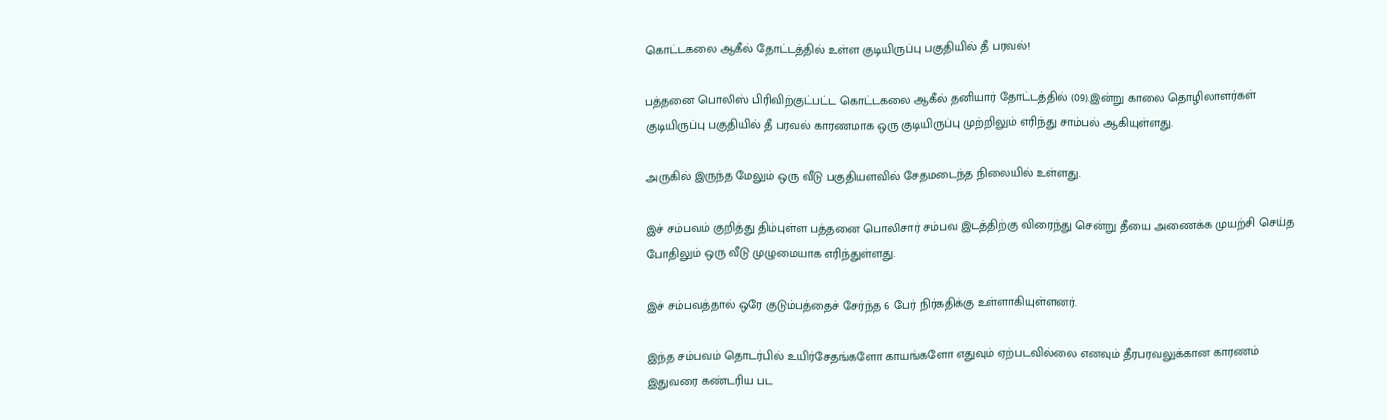கொட்டகலை ஆகீல் தோட்டத்தில் உள்ள குடியிருப்பு பகுதியில் தீ பரவல்!

பத்தனை பொலிஸ் பிரிவிற்குட்பட்ட கொட்டகலை ஆகீல் தனியார் தோட்டத்தில் (09).இன்று காலை தொழிலாளர்கள் குடியிருப்பு பகுதியில் தீ பரவல் காரணமாக ஒரு குடியிருப்பு முற்றிலும் எரிந்து சாம்பல் ஆகியுள்ளது.

அருகில் இருந்த மேலும் ஒரு வீடு பகுதியளவில் சேதமடைந்த நிலையில் உள்ளது.

இச் சம்பவம் குறித்து திம்புள்ள பத்தனை பொலிசார் சம்பவ இடத்திற்கு விரைந்து சென்று தீயை அணைக்க முயற்சி செய்த போதிலும் ஒரு வீடு முழுமையாக எரிந்துள்ளது.

இச் சம்பவத்தால் ஒரே குடும்பத்தைச் சேர்ந்த 6 பேர் நிர்கதிக்கு உள்ளாகியுள்ளனர்.

இந்த சம்பவம் தொடர்பில் உயிர்சேதங்களோ காயங்களோ எதுவும் ஏற்படவில்லை எனவும் தீரபரவலுக்கான காரணம் இதுவரை கண்டரிய பட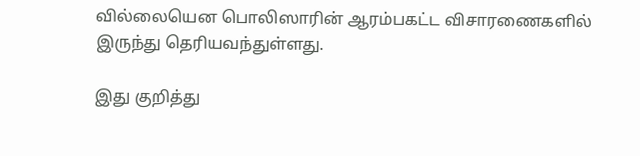வில்லையென பொலிஸாரின் ஆரம்பகட்ட விசாரணைகளில் இருந்து தெரியவந்துள்ளது.

இது குறித்து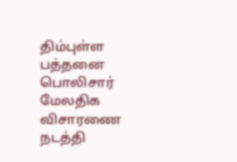திம்புள்ள பத்தனை பொலிசார் மேலதிக விசாரணை நடத்தி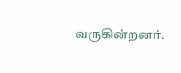வருகின்றனர்.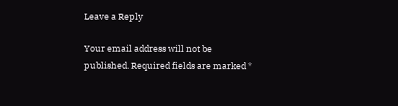Leave a Reply

Your email address will not be published. Required fields are marked *